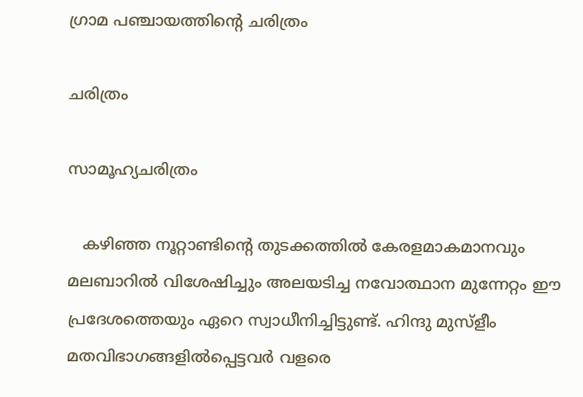ഗ്രാമ പഞ്ചായത്തിന്റെ ചരിത്രം

ചരിത്രം

സാമൂഹ്യചരിത്രം

   കഴിഞ്ഞ നൂറ്റാണ്ടിന്റെ തുടക്കത്തില്‍ കേരളമാകമാനവും മലബാറില്‍ വിശേഷിച്ചും അലയടിച്ച നവോത്ഥാന മുന്നേറ്റം ഈ പ്രദേശത്തെയും ഏറെ സ്വാധീനിച്ചിട്ടുണ്ട്. ഹിന്ദു മുസ്ളീം മതവിഭാഗങ്ങളില്‍പ്പെട്ടവര്‍ വളരെ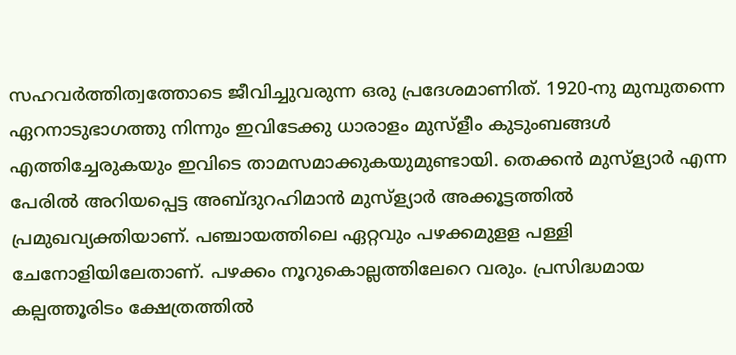സഹവര്‍ത്തിത്വത്തോടെ ജീവിച്ചുവരുന്ന ഒരു പ്രദേശമാണിത്. 1920-നു മുമ്പുതന്നെ ഏറനാടുഭാഗത്തു നിന്നും ഇവിടേക്കു ധാരാളം മുസ്ളീം കുടുംബങ്ങള്‍ എത്തിച്ചേരുകയും ഇവിടെ താമസമാക്കുകയുമുണ്ടായി. തെക്കന്‍ മുസ്ള്യാര്‍ എന്ന പേരില്‍ അറിയപ്പെട്ട അബ്ദുറഹിമാന്‍ മുസ്ള്യാര്‍ അക്കൂട്ടത്തില്‍ പ്രമുഖവ്യക്തിയാണ്. പഞ്ചായത്തിലെ ഏറ്റവും പഴക്കമുളള പള്ളി ചേനോളിയിലേതാണ്. പഴക്കം നൂറുകൊല്ലത്തിലേറെ വരും. പ്രസിദ്ധമായ കല്പത്തൂരിടം ക്ഷേത്രത്തില്‍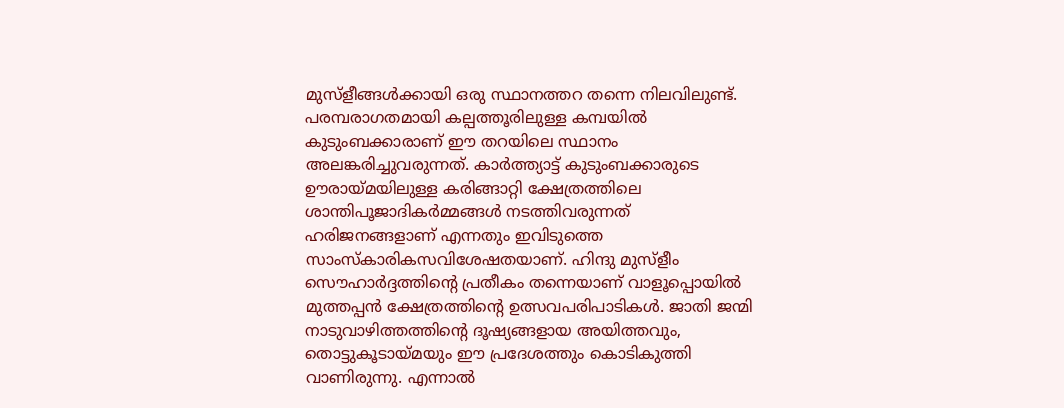മുസ്ളീങ്ങള്‍ക്കായി ഒരു സ്ഥാനത്തറ തന്നെ നിലവിലുണ്ട്. പരമ്പരാഗതമായി കല്പത്തൂരിലുള്ള കമ്പയില്‍ കുടുംബക്കാരാണ് ഈ തറയിലെ സ്ഥാനം അലങ്കരിച്ചുവരുന്നത്. കാര്‍ത്ത്യാട്ട് കുടുംബക്കാരുടെ ഊരായ്മയിലുള്ള കരിങ്ങാറ്റി ക്ഷേത്രത്തിലെ ശാന്തിപൂജാദികര്‍മ്മങ്ങള്‍ നടത്തിവരുന്നത് ഹരിജനങ്ങളാണ് എന്നതും ഇവിടുത്തെ സാംസ്കാരികസവിശേഷതയാണ്. ഹിന്ദു മുസ്ളീം സൌഹാര്‍ദ്ദത്തിന്റെ പ്രതീകം തന്നെയാണ് വാളൂപ്പൊയില്‍ മുത്തപ്പന്‍ ക്ഷേത്രത്തിന്റെ ഉത്സവപരിപാടികള്‍. ജാതി ജന്മി നാടുവാഴിത്തത്തിന്റെ ദൂഷ്യങ്ങളായ അയിത്തവും, തൊട്ടുകൂടായ്മയും ഈ പ്രദേശത്തും കൊടികുത്തി വാണിരുന്നു. എന്നാല്‍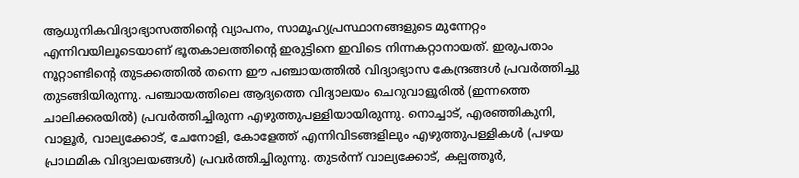ആധുനികവിദ്യാഭ്യാസത്തിന്റെ വ്യാപനം, സാമൂഹ്യപ്രസ്ഥാനങ്ങളുടെ മുന്നേറ്റം എന്നിവയിലൂടെയാണ് ഭൂതകാലത്തിന്റെ ഇരുട്ടിനെ ഇവിടെ നിന്നകറ്റാനായത്. ഇരുപതാം നൂറ്റാണ്ടിന്റെ തുടക്കത്തില്‍ തന്നെ ഈ പഞ്ചായത്തില്‍ വിദ്യാഭ്യാസ കേന്ദ്രങ്ങള്‍ പ്രവര്‍ത്തിച്ചു തുടങ്ങിയിരുന്നു. പഞ്ചായത്തിലെ ആദ്യത്തെ വിദ്യാലയം ചെറുവാളൂരില്‍ (ഇന്നത്തെ ചാലിക്കരയില്‍) പ്രവര്‍ത്തിച്ചിരുന്ന എഴുത്തുപള്ളിയായിരുന്നു. നൊച്ചാട്, എരഞ്ഞികുനി, വാളൂര്‍, വാല്യക്കോട്, ചേനോളി, കോളേത്ത് എന്നിവിടങ്ങളിലും എഴുത്തുപള്ളികള്‍ (പഴയ പ്രാഥമിക വിദ്യാലയങ്ങള്‍) പ്രവര്‍ത്തിച്ചിരുന്നു. തുടര്‍ന്ന് വാല്യക്കോട്, കല്പത്തൂര്‍,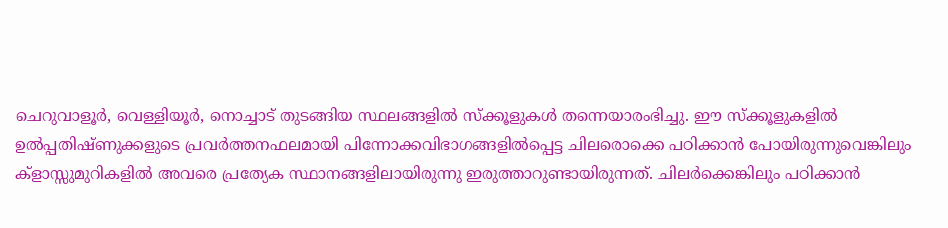ചെറുവാളൂര്‍, വെള്ളിയൂര്‍, നൊച്ചാട് തുടങ്ങിയ സ്ഥലങ്ങളില്‍ സ്ക്കൂളുകള്‍ തന്നെയാരംഭിച്ചു. ഈ സ്ക്കൂളുകളില്‍ ഉല്‍പ്പതിഷ്ണുക്കളുടെ പ്രവര്‍ത്തനഫലമായി പിന്നോക്കവിഭാഗങ്ങളില്‍പ്പെട്ട ചിലരൊക്കെ പഠിക്കാന്‍ പോയിരുന്നുവെങ്കിലും ക്ളാസ്സുമുറികളില്‍ അവരെ പ്രത്യേക സ്ഥാനങ്ങളിലായിരുന്നു ഇരുത്താറുണ്ടായിരുന്നത്. ചിലര്‍ക്കെങ്കിലും പഠിക്കാന്‍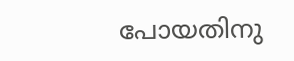പോയതിനു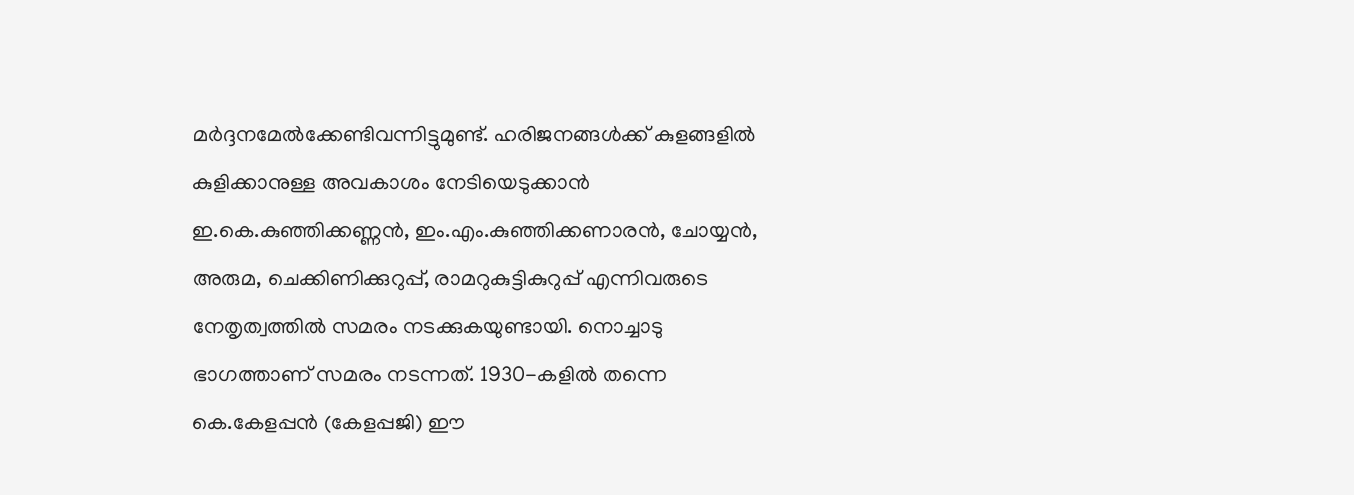മര്‍ദ്ദനമേല്‍ക്കേണ്ടിവന്നിട്ടുമുണ്ട്. ഹരിജനങ്ങള്‍ക്ക് കുളങ്ങളില്‍ കുളിക്കാനുള്ള അവകാശം നേടിയെടുക്കാന്‍ ഇ.കെ.കുഞ്ഞിക്കണ്ണന്‍, ഇം.എം.കുഞ്ഞിക്കണാരന്‍, ചോയ്യന്‍, അരുമ, ചെക്കിണിക്കുറുപ്പ്, രാമറുകുട്ടികുറുപ്പ് എന്നിവരുടെ നേതൃത്വത്തില്‍ സമരം നടക്കുകയുണ്ടായി. നൊച്ചാടു ഭാഗത്താണ് സമരം നടന്നത്. 1930-കളില്‍ തന്നെ കെ.കേളപ്പന്‍ (കേളപ്പജി) ഈ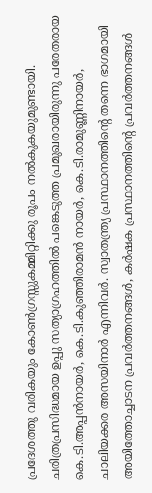പ്രദേശത്തു വരികയും കോണ്‍ഗ്രസ്സുകമ്മിറ്റിക്കു രൂപം നല്‍കുകയുമുണ്ടായി. ചരിത്രപ്രസിദ്ധമായ ഉപ്പു സത്യാഗ്രഹത്തില്‍ പങ്കെടുത്ത പ്രമുഖരായിരുന്നു പരേതരായ കെ.ടി.അപ്പന്‍നായര്‍, കെ.ടി.കുഞ്ഞിരാമന്‍ നായര്‍, കെ.ടി.രാമുണ്ണിനായര്‍, ചാലിയക്കര അസയിനാര്‍ എന്നിവര്‍. സ്വാതന്ത്ര്യ പ്രസ്ഥാനത്തിന്റെ തന്നെ ഭാഗമായി അയിത്തോച്ചാടന പ്രവര്‍ത്തനങ്ങള്‍, കര്‍ഷക പ്രസ്ഥാനത്തിന്റെ പ്രവര്‍ത്തനങ്ങള്‍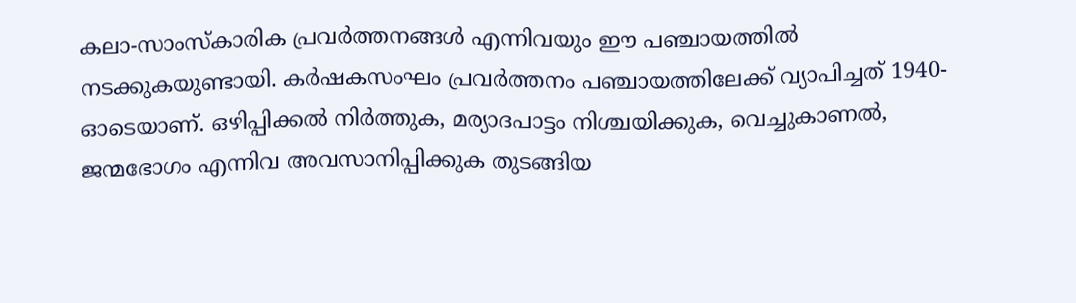കലാ-സാംസ്കാരിക പ്രവര്‍ത്തനങ്ങള്‍ എന്നിവയും ഈ പഞ്ചായത്തില്‍ നടക്കുകയുണ്ടായി. കര്‍ഷകസംഘം പ്രവര്‍ത്തനം പഞ്ചായത്തിലേക്ക് വ്യാപിച്ചത് 1940-ഓടെയാണ്. ഒഴിപ്പിക്കല്‍ നിര്‍ത്തുക, മര്യാദപാട്ടം നിശ്ചയിക്കുക, വെച്ചുകാണല്‍, ജന്മഭോഗം എന്നിവ അവസാനിപ്പിക്കുക തുടങ്ങിയ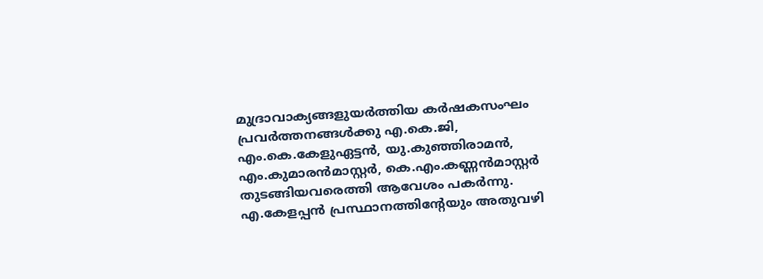മുദ്രാവാക്യങ്ങളുയര്‍ത്തിയ കര്‍ഷകസംഘം പ്രവര്‍ത്തനങ്ങള്‍ക്കു എ.കെ.ജി, എം.കെ.കേളുഏട്ടന്‍, യു.കുഞ്ഞിരാമന്‍, എം.കുമാരന്‍മാസ്റ്റര്‍, കെ.എം.കണ്ണന്‍മാസ്റ്റര്‍ തുടങ്ങിയവരെത്തി ആവേശം പകര്‍ന്നു. എ.കേളപ്പന്‍ പ്രസ്ഥാനത്തിന്റേയും അതുവഴി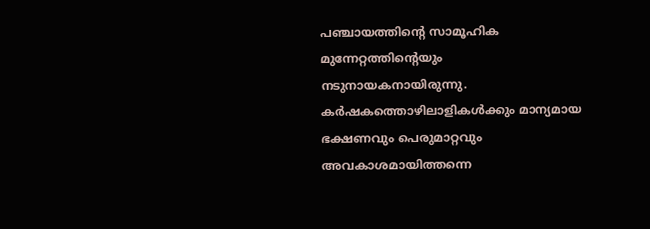പഞ്ചായത്തിന്റെ സാമൂഹിക മുന്നേറ്റത്തിന്റെയും നടുനായകനായിരുന്നു. കര്‍ഷകത്തൊഴിലാളികള്‍ക്കും മാന്യമായ ഭക്ഷണവും പെരുമാറ്റവും അവകാശമായിത്തന്നെ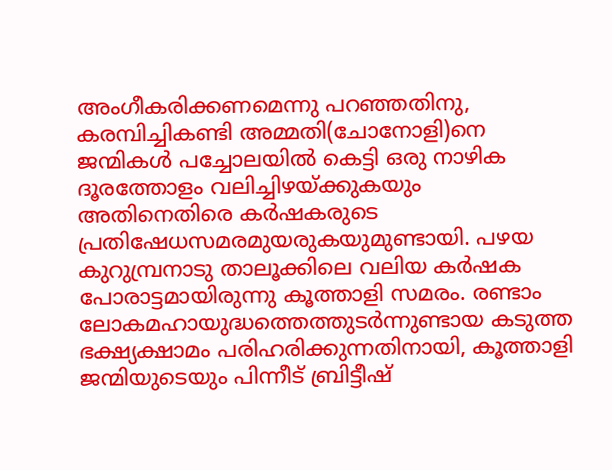അംഗീകരിക്കണമെന്നു പറഞ്ഞതിനു, കരമ്പിച്ചികണ്ടി അമ്മതി(ചോനോളി)നെ ജന്മികള്‍ പച്ചോലയില്‍ കെട്ടി ഒരു നാഴിക ദൂരത്തോളം വലിച്ചിഴയ്ക്കുകയും അതിനെതിരെ കര്‍ഷകരുടെ പ്രതിഷേധസമരമുയരുകയുമുണ്ടായി. പഴയ കുറുമ്പ്രനാടു താലൂക്കിലെ വലിയ കര്‍ഷക പോരാട്ടമായിരുന്നു കൂത്താളി സമരം. രണ്ടാം ലോകമഹായുദ്ധത്തെത്തുടര്‍ന്നുണ്ടായ കടുത്ത ഭക്ഷ്യക്ഷാമം പരിഹരിക്കുന്നതിനായി, കൂത്താളി ജന്മിയുടെയും പിന്നീട് ബ്രിട്ടീഷ്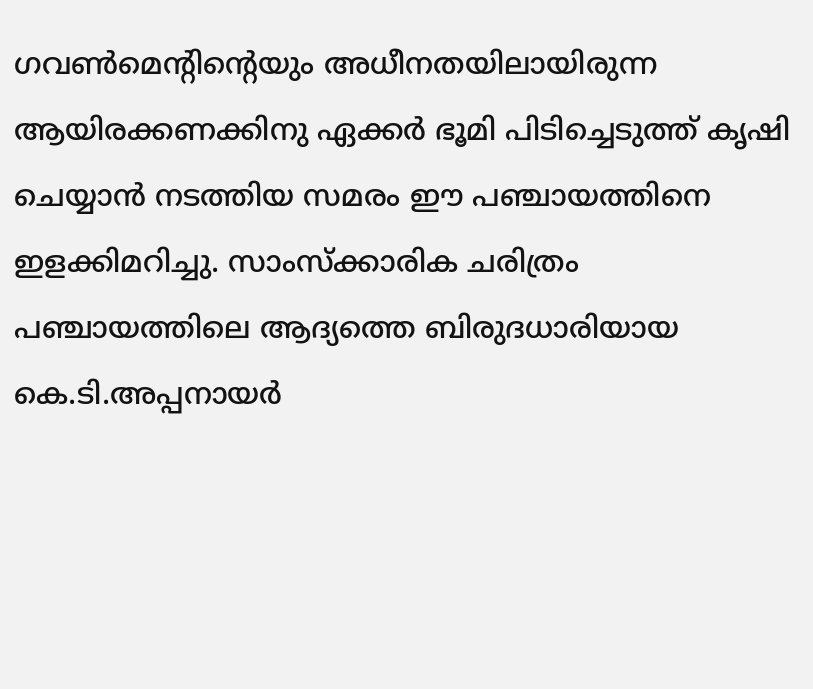ഗവണ്‍മെന്റിന്റെയും അധീനതയിലായിരുന്ന ആയിരക്കണക്കിനു ഏക്കര്‍ ഭൂമി പിടിച്ചെടുത്ത് കൃഷി ചെയ്യാന്‍ നടത്തിയ സമരം ഈ പഞ്ചായത്തിനെ ഇളക്കിമറിച്ചു. സാംസ്ക്കാരിക ചരിത്രം പഞ്ചായത്തിലെ ആദ്യത്തെ ബിരുദധാരിയായ കെ.ടി.അപ്പനായര്‍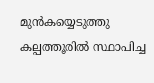മുന്‍കയ്യെടുത്തു കല്പത്തൂരില്‍ സ്ഥാപിച്ച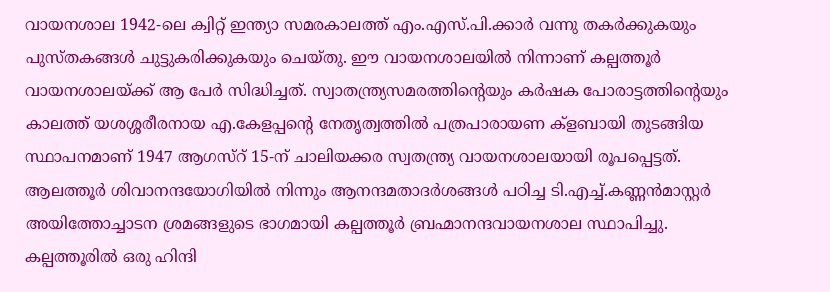വായനശാല 1942-ലെ ക്വിറ്റ് ഇന്ത്യാ സമരകാലത്ത് എം.എസ്.പി.ക്കാര്‍ വന്നു തകര്‍ക്കുകയും പുസ്തകങ്ങള്‍ ചുട്ടുകരിക്കുകയും ചെയ്തു. ഈ വായനശാലയില്‍ നിന്നാണ് കല്പത്തൂര്‍ വായനശാലയ്ക്ക് ആ പേര്‍ സിദ്ധിച്ചത്. സ്വാതന്ത്ര്യസമരത്തിന്റെയും കര്‍ഷക പോരാട്ടത്തിന്റെയും കാലത്ത് യശശ്ശരീരനായ എ.കേളപ്പന്റെ നേതൃത്വത്തില്‍ പത്രപാരായണ ക്ളബായി തുടങ്ങിയ സ്ഥാപനമാണ് 1947 ആഗസ്റ് 15-ന് ചാലിയക്കര സ്വതന്ത്ര്യ വായനശാലയായി രൂപപ്പെട്ടത്. ആലത്തൂര്‍ ശിവാനന്ദയോഗിയില്‍ നിന്നും ആനന്ദമതാദര്‍ശങ്ങള്‍ പഠിച്ച ടി.എച്ച്.കണ്ണന്‍മാസ്റ്റര്‍ അയിത്തോച്ചാടന ശ്രമങ്ങളുടെ ഭാഗമായി കല്പത്തൂര്‍ ബ്രഹ്മാനന്ദവായനശാല സ്ഥാപിച്ചു. കല്പത്തൂരില്‍ ഒരു ഹിന്ദി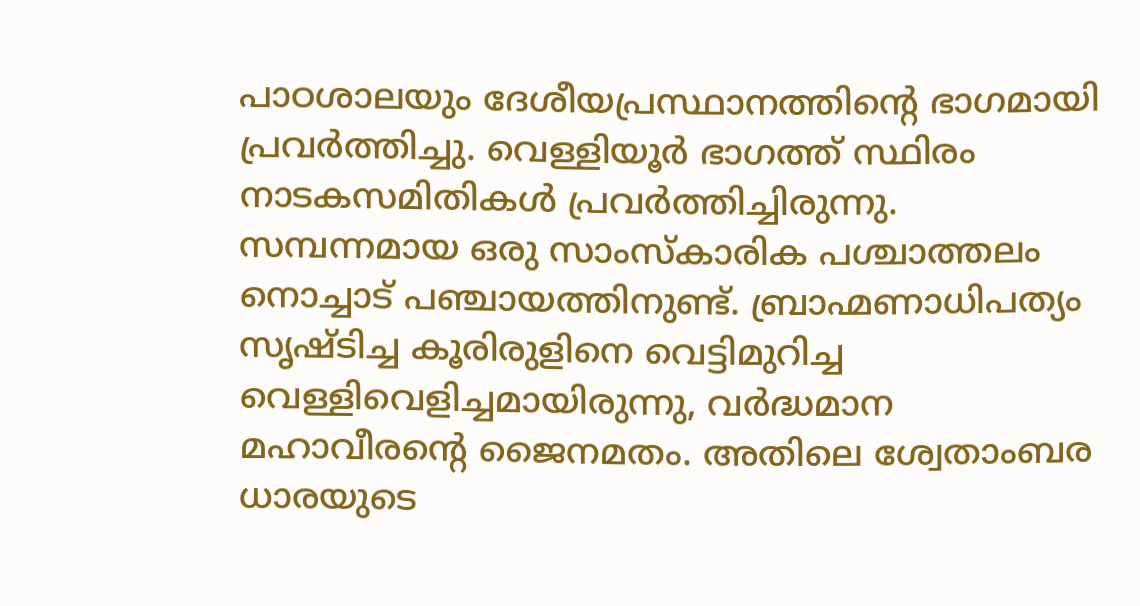പാഠശാലയും ദേശീയപ്രസ്ഥാനത്തിന്റെ ഭാഗമായി പ്രവര്‍ത്തിച്ചു. വെള്ളിയൂര്‍ ഭാഗത്ത് സ്ഥിരം നാടകസമിതികള്‍ പ്രവര്‍ത്തിച്ചിരുന്നു. സമ്പന്നമായ ഒരു സാംസ്കാരിക പശ്ചാത്തലം നൊച്ചാട് പഞ്ചായത്തിനുണ്ട്. ബ്രാഹ്മണാധിപത്യം സൃഷ്ടിച്ച കൂരിരുളിനെ വെട്ടിമുറിച്ച വെള്ളിവെളിച്ചമായിരുന്നു, വര്‍ദ്ധമാന മഹാവീരന്റെ ജൈനമതം. അതിലെ ശ്വേതാംബര ധാരയുടെ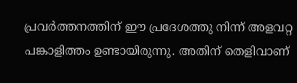പ്രവര്‍ത്തനത്തിന് ഈ പ്രദേശത്തു നിന്ന് അളവറ്റ പങ്കാളിത്തം ഉണ്ടായിരുന്നു. അതിന് തെളിവാണ്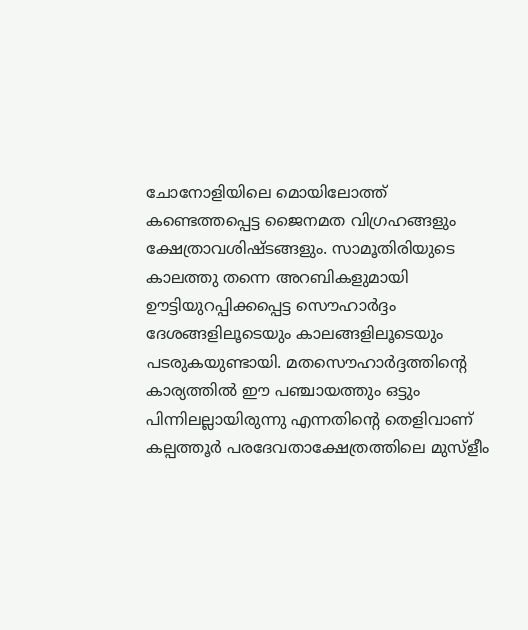ചോനോളിയിലെ മൊയിലോത്ത് കണ്ടെത്തപ്പെട്ട ജൈനമത വിഗ്രഹങ്ങളും ക്ഷേത്രാവശിഷ്ടങ്ങളും. സാമൂതിരിയുടെ കാലത്തു തന്നെ അറബികളുമായി ഊട്ടിയുറപ്പിക്കപ്പെട്ട സൌഹാര്‍ദ്ദം ദേശങ്ങളിലൂടെയും കാലങ്ങളിലൂടെയും പടരുകയുണ്ടായി. മതസൌഹാര്‍ദ്ദത്തിന്റെ കാര്യത്തില്‍ ഈ പഞ്ചായത്തും ഒട്ടും പിന്നിലല്ലായിരുന്നു എന്നതിന്റെ തെളിവാണ് കല്പത്തൂര്‍ പരദേവതാക്ഷേത്രത്തിലെ മുസ്ളീം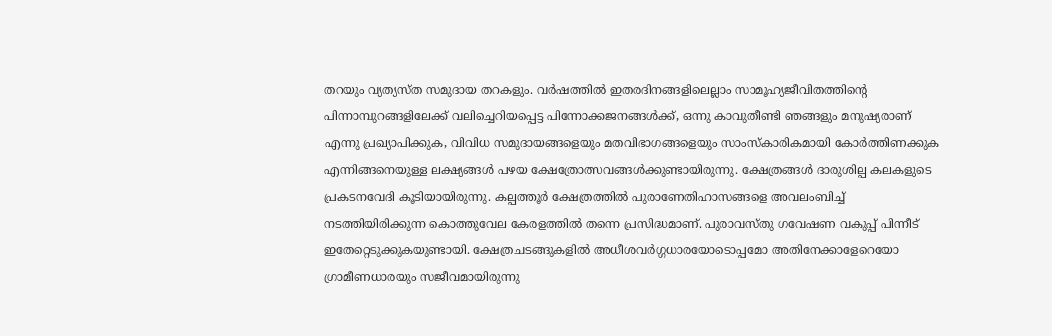തറയും വ്യത്യസ്ത സമുദായ തറകളും. വര്‍ഷത്തില്‍ ഇതരദിനങ്ങളിലെല്ലാം സാമൂഹ്യജീവിതത്തിന്റെ പിന്നാമ്പുറങ്ങളിലേക്ക് വലിച്ചെറിയപ്പെട്ട പിന്നോക്കജനങ്ങള്‍ക്ക്, ഒന്നു കാവുതീണ്ടി ഞങ്ങളും മനുഷ്യരാണ് എന്നു പ്രഖ്യാപിക്കുക, വിവിധ സമുദായങ്ങളെയും മതവിഭാഗങ്ങളെയും സാംസ്കാരികമായി കോര്‍ത്തിണക്കുക എന്നിങ്ങനെയുള്ള ലക്ഷ്യങ്ങള്‍ പഴയ ക്ഷേത്രോത്സവങ്ങള്‍ക്കുണ്ടായിരുന്നു. ക്ഷേത്രങ്ങള്‍ ദാരുശില്പ കലകളുടെ പ്രകടനവേദി കൂടിയായിരുന്നു. കല്പത്തൂര്‍ ക്ഷേത്രത്തില്‍ പുരാണേതിഹാസങ്ങളെ അവലംബിച്ച് നടത്തിയിരിക്കുന്ന കൊത്തുവേല കേരളത്തില്‍ തന്നെ പ്രസിദ്ധമാണ്. പുരാവസ്തു ഗവേഷണ വകുപ്പ് പിന്നീട് ഇതേറ്റെടുക്കുകയുണ്ടായി. ക്ഷേത്രചടങ്ങുകളില്‍ അധീശവര്‍ഗ്ഗധാരയോടൊപ്പമോ അതിനേക്കാളേറെയോ ഗ്രാമീണധാരയും സജീവമായിരുന്നു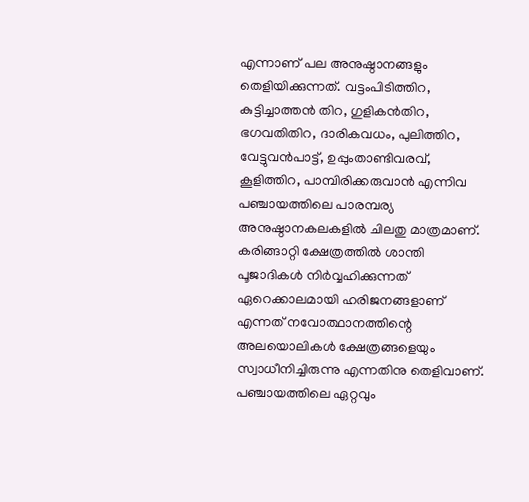എന്നാണ് പല അനുഷ്ഠാനങ്ങളും തെളിയിക്കുന്നത്. വട്ടംപിടിത്തിറ, കുട്ടിച്ചാത്തന്‍ തിറ, ഗുളികന്‍തിറ, ഭഗവതിതിറ, ദാരികവധം, പുലിത്തിറ, വേട്ടുവന്‍പാട്ട്, ഉപ്പുംതാണ്ടിവരവ്, കൂളിത്തിറ, പാമ്പിരിക്കരുവാന്‍ എന്നിവ പഞ്ചായത്തിലെ പാരമ്പര്യ അനുഷ്ഠാനകലകളില്‍ ചിലതു മാത്രമാണ്. കരിങ്ങാറ്റി ക്ഷേത്രത്തില്‍ ശാന്തി പൂജാദികള്‍ നിര്‍വ്വഹിക്കുന്നത് ഏറെക്കാലമായി ഹരിജനങ്ങളാണ് എന്നത് നവോത്ഥാനത്തിന്റെ അലയൊലികള്‍ ക്ഷേത്രങ്ങളെയും സ്വാധീനിച്ചിരുന്നു എന്നതിനു തെളിവാണ്. പഞ്ചായത്തിലെ ഏറ്റവും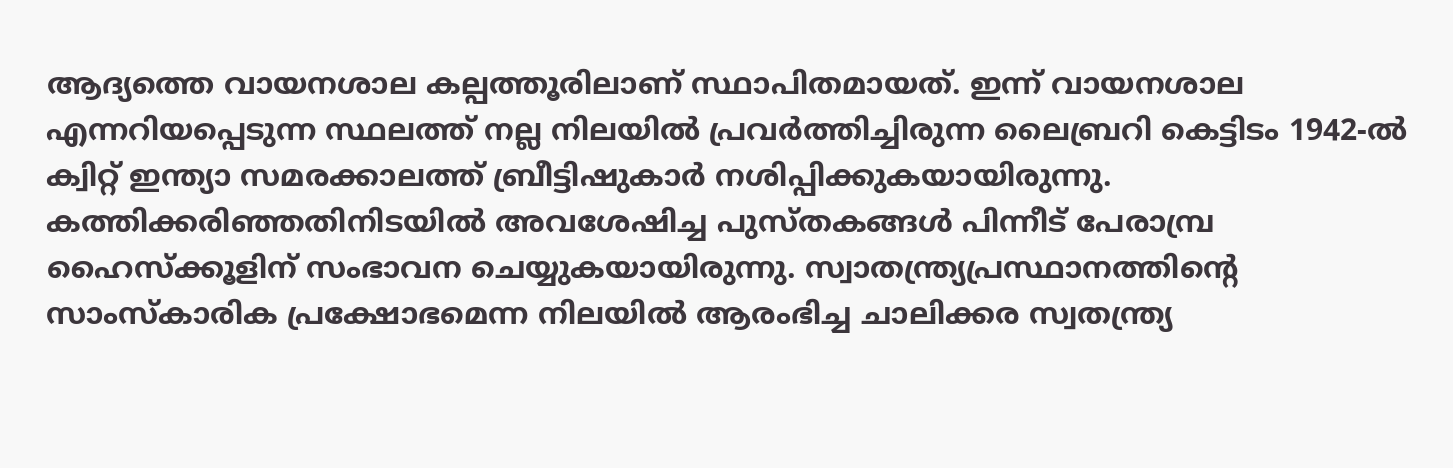ആദ്യത്തെ വായനശാല കല്പത്തൂരിലാണ് സ്ഥാപിതമായത്. ഇന്ന് വായനശാല എന്നറിയപ്പെടുന്ന സ്ഥലത്ത് നല്ല നിലയില്‍ പ്രവര്‍ത്തിച്ചിരുന്ന ലൈബ്രറി കെട്ടിടം 1942-ല്‍ ക്വിറ്റ് ഇന്ത്യാ സമരക്കാലത്ത് ബ്രീട്ടിഷുകാര്‍ നശിപ്പിക്കുകയായിരുന്നു. കത്തിക്കരിഞ്ഞതിനിടയില്‍ അവശേഷിച്ച പുസ്തകങ്ങള്‍ പിന്നീട് പേരാമ്പ്ര ഹൈസ്ക്കൂളിന് സംഭാവന ചെയ്യുകയായിരുന്നു. സ്വാതന്ത്ര്യപ്രസ്ഥാനത്തിന്റെ സാംസ്കാരിക പ്രക്ഷോഭമെന്ന നിലയില്‍ ആരംഭിച്ച ചാലിക്കര സ്വതന്ത്ര്യ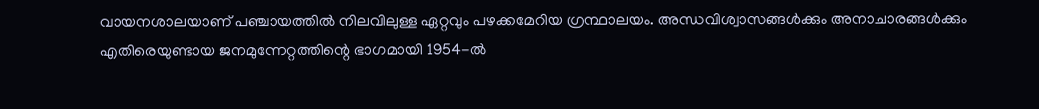വായനശാലയാണ് പഞ്ചായത്തില്‍ നിലവിലുള്ള ഏറ്റവും പഴക്കമേറിയ ഗ്രന്ഥാലയം. അന്ധവിശ്വാസങ്ങള്‍ക്കും അനാചാരങ്ങള്‍ക്കും എതിരെയുണ്ടായ ജനമുന്നേറ്റത്തിന്റെ ഭാഗമായി 1954-ല്‍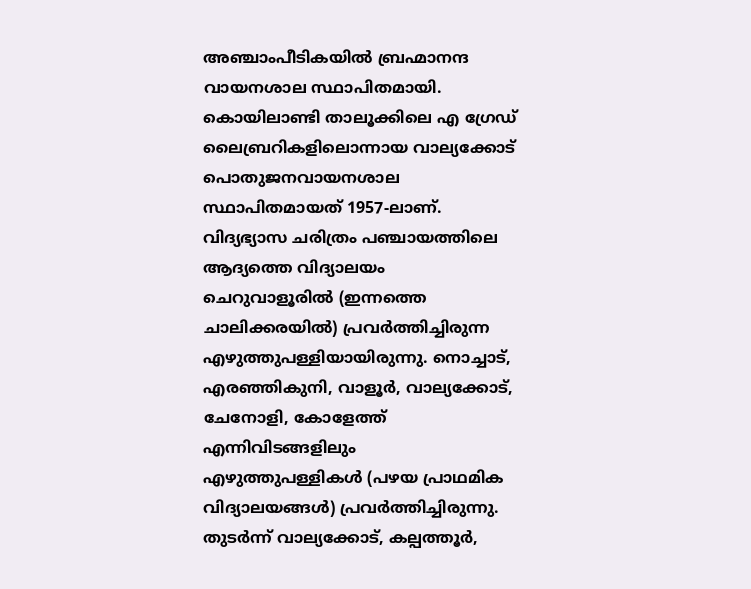അഞ്ചാംപീടികയില്‍ ബ്രഹ്മാനന്ദ വായനശാല സ്ഥാപിതമായി. കൊയിലാണ്ടി താലൂക്കിലെ എ ഗ്രേഡ് ലൈബ്രറികളിലൊന്നായ വാല്യക്കോട് പൊതുജനവായനശാല സ്ഥാപിതമായത് 1957-ലാണ്. വിദ്യഭ്യാസ ചരിത്രം പഞ്ചായത്തിലെ ആദ്യത്തെ വിദ്യാലയം ചെറുവാളൂരില്‍ (ഇന്നത്തെ ചാലിക്കരയില്‍) പ്രവര്‍ത്തിച്ചിരുന്ന എഴുത്തുപള്ളിയായിരുന്നു. നൊച്ചാട്, എരഞ്ഞികുനി, വാളൂര്‍, വാല്യക്കോട്, ചേനോളി, കോളേത്ത് എന്നിവിടങ്ങളിലും എഴുത്തുപള്ളികള്‍ (പഴയ പ്രാഥമിക വിദ്യാലയങ്ങള്‍) പ്രവര്‍ത്തിച്ചിരുന്നു. തുടര്‍ന്ന് വാല്യക്കോട്, കല്പത്തൂര്‍,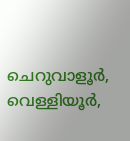ചെറുവാളൂര്‍, വെള്ളിയൂര്‍,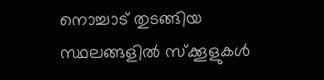നൊച്ചാട് തുടങ്ങിയ സ്ഥലങ്ങളില്‍ സ്ക്കൂളുകള്‍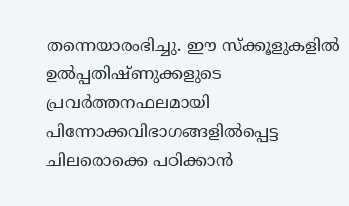തന്നെയാരംഭിച്ചു. ഈ സ്ക്കൂളുകളില്‍ ഉല്‍പ്പതിഷ്ണുക്കളുടെ പ്രവര്‍ത്തനഫലമായി പിന്നോക്കവിഭാഗങ്ങളില്‍പ്പെട്ട ചിലരൊക്കെ പഠിക്കാന്‍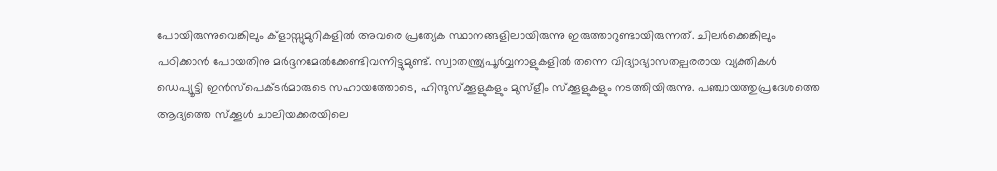പോയിരുന്നുവെങ്കിലും ക്ളാസ്സുമുറികളില്‍ അവരെ പ്രത്യേക സ്ഥാനങ്ങളിലായിരുന്നു ഇരുത്താറുണ്ടായിരുന്നത്. ചിലര്‍ക്കെങ്കിലും പഠിക്കാന്‍ പോയതിനു മര്‍ദ്ദനമേല്‍ക്കേണ്ടിവന്നിട്ടുമുണ്ട്. സ്വാതന്ത്ര്യപൂര്‍വ്വനാളുകളില്‍ തന്നെ വിദ്യാഭ്യാസതല്പരരായ വ്യക്തികള്‍ ഡെപ്യൂട്ടി ഇന്‍സ്പെക്ടര്‍മാരുടെ സഹായത്തോടെ, ഹിന്ദുസ്ക്കൂളുകളും മുസ്ളീം സ്ക്കൂളുകളും നടത്തിയിരുന്നു. പഞ്ചായത്തുപ്രദേശത്തെ ആദ്യത്തെ സ്ക്കൂള്‍ ചാലിയക്കരയിലെ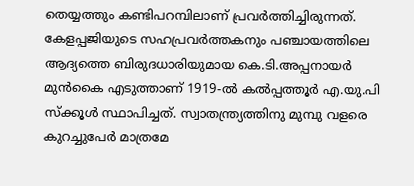തെയ്യത്തും കണ്ടിപറമ്പിലാണ് പ്രവര്‍ത്തിച്ചിരുന്നത്. കേളപ്പജിയുടെ സഹപ്രവര്‍ത്തകനും പഞ്ചായത്തിലെ ആദ്യത്തെ ബിരുദധാരിയുമായ കെ.ടി.അപ്പനായര്‍ മുന്‍കൈ എടുത്താണ് 1919-ല്‍ കല്‍പ്പത്തൂര്‍ എ.യു.പി സ്ക്കൂള്‍ സ്ഥാപിച്ചത്. സ്വാതന്ത്ര്യത്തിനു മുമ്പു വളരെ കുറച്ചുപേര്‍ മാത്രമേ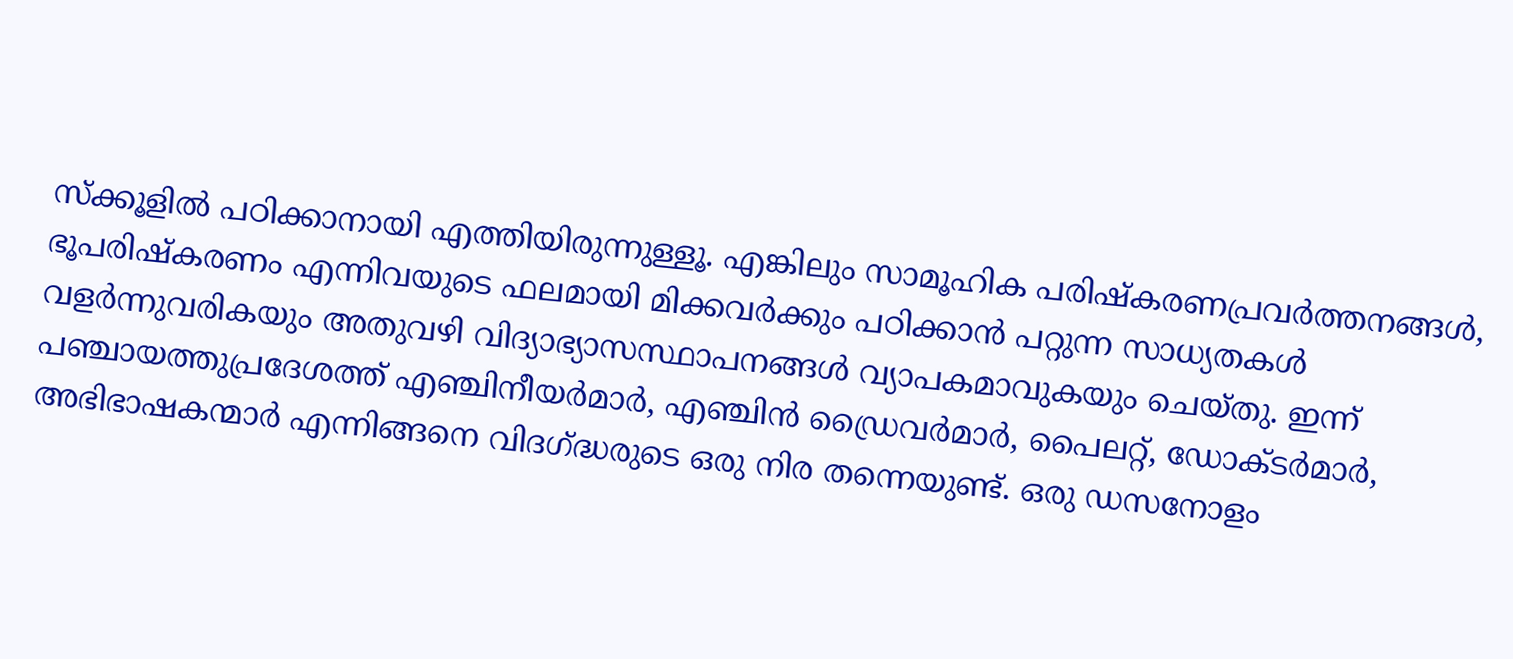സ്ക്കൂളില്‍ പഠിക്കാനായി എത്തിയിരുന്നുള്ളൂ. എങ്കിലും സാമൂഹിക പരിഷ്കരണപ്രവര്‍ത്തനങ്ങള്‍, ഭൂപരിഷ്കരണം എന്നിവയുടെ ഫലമായി മിക്കവര്‍ക്കും പഠിക്കാന്‍ പറ്റുന്ന സാധ്യതകള്‍ വളര്‍ന്നുവരികയും അതുവഴി വിദ്യാഭ്യാസസ്ഥാപനങ്ങള്‍ വ്യാപകമാവുകയും ചെയ്തു. ഇന്ന് പഞ്ചായത്തുപ്രദേശത്ത് എഞ്ചിനീയര്‍മാര്‍, എഞ്ചിന്‍ ഡ്രൈവര്‍മാര്‍, പൈലറ്റ്, ഡോക്ടര്‍മാര്‍, അഭിഭാഷകന്മാര്‍ എന്നിങ്ങനെ വിദഗ്ദ്ധരുടെ ഒരു നിര തന്നെയുണ്ട്. ഒരു ഡസനോളം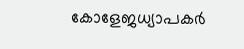കോളേജധ്യാപകര്‍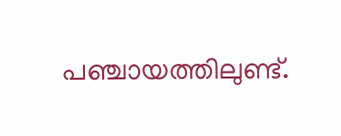പഞ്ചായത്തിലുണ്ട്.